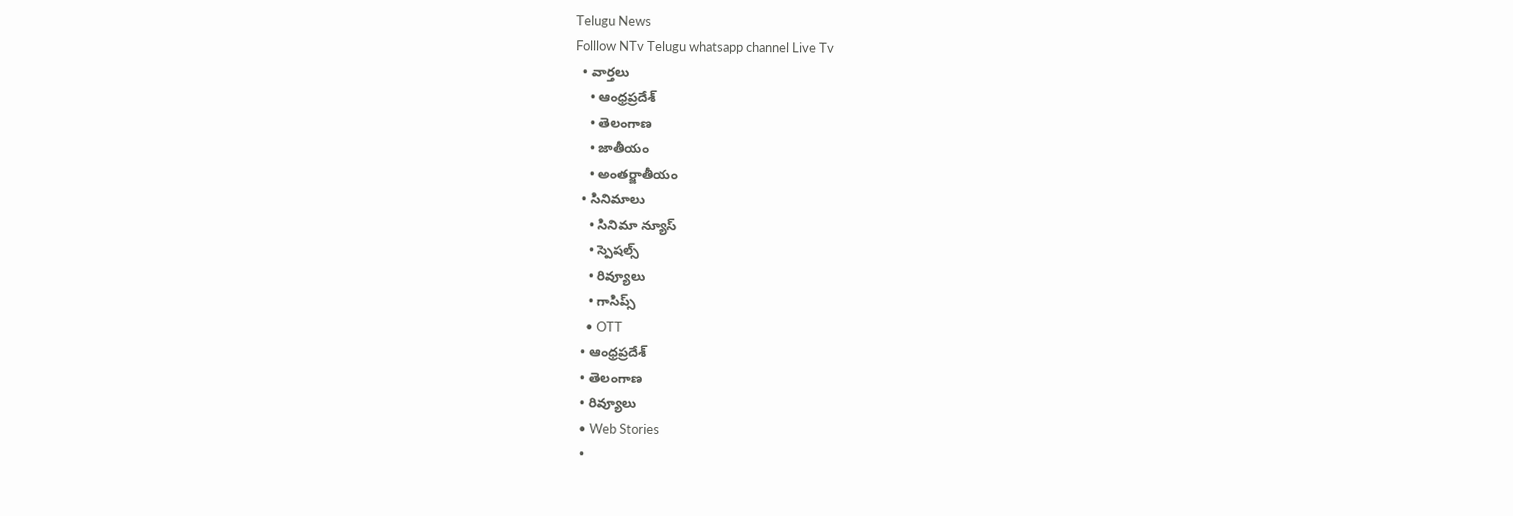Telugu News
Folllow NTv Telugu whatsapp channel Live Tv
  • వార్తలు
    • ఆంధ్రప్రదేశ్
    • తెలంగాణ
    • జాతీయం
    • అంతర్జాతీయం
  • సినిమాలు
    • సినిమా న్యూస్
    • స్పెషల్స్
    • రివ్యూలు
    • గాసిప్స్
    • OTT
  • ఆంధ్రప్రదేశ్
  • తెలంగాణ
  • రివ్యూలు
  • Web Stories
  •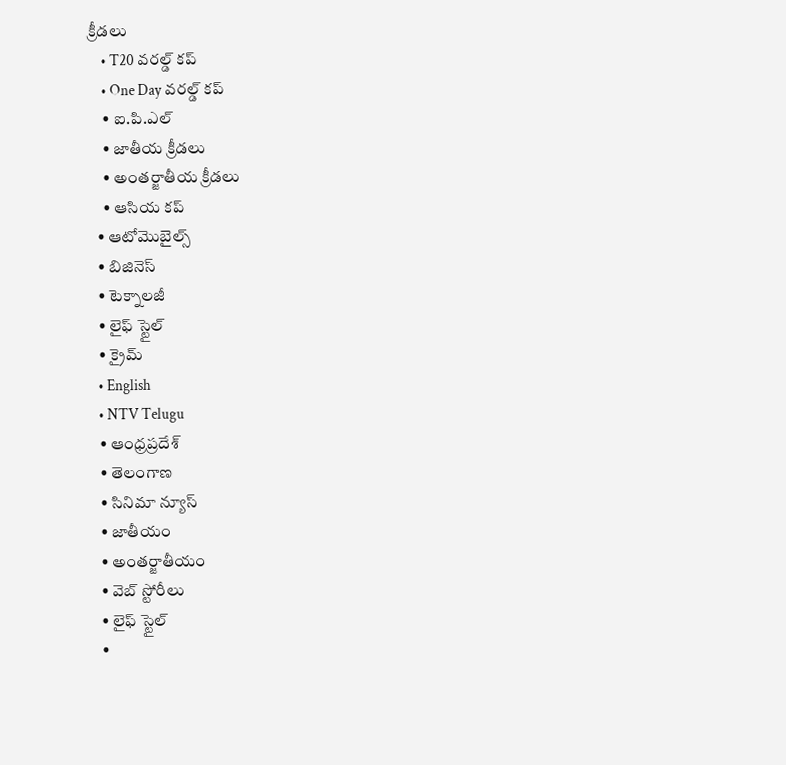క్రీడలు
    • T20 వరల్డ్ కప్
    • One Day వరల్డ్ కప్
    • ఐ.పి.ఎల్
    • జాతీయ క్రీడలు
    • అంతర్జాతీయ క్రీడలు
    • ఆసియ కప్
  • ఆటోమొబైల్స్
  • బిజినెస్‌
  • టెక్నాలజీ
  • లైఫ్ స్టైల్
  • క్రైమ్
  • English
  • NTV Telugu
  • ఆంధ్రప్రదేశ్
  • తెలంగాణ
  • సినిమా న్యూస్
  • జాతీయం
  • అంతర్జాతీయం
  • వెబ్ స్టోరీలు
  • లైఫ్ స్టైల్
  •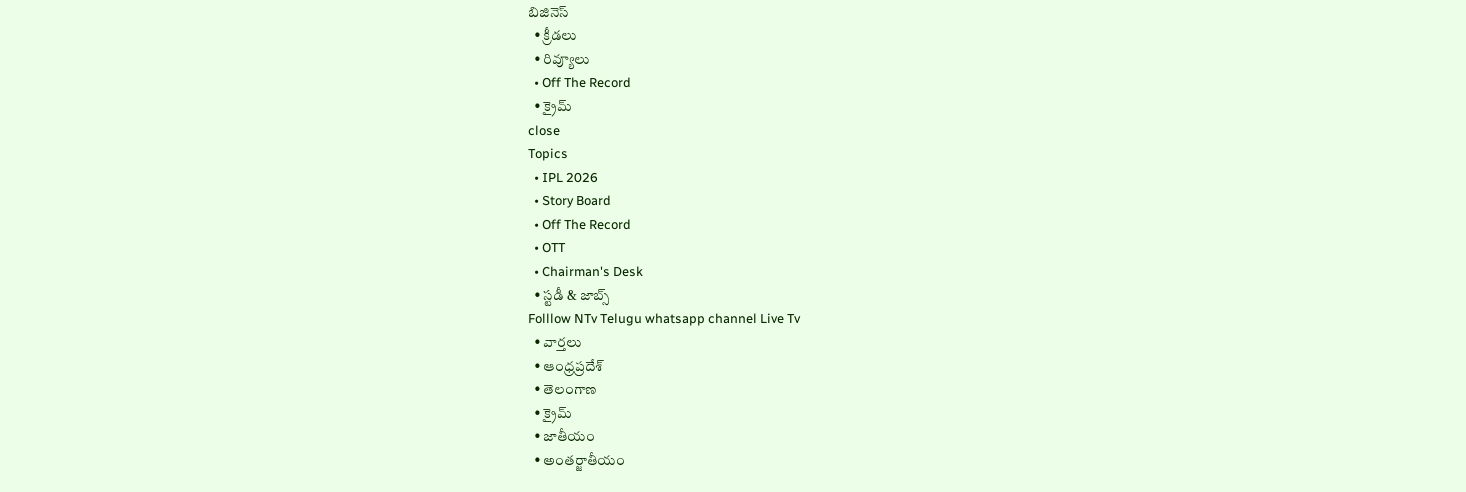బిజినెస్‌
  • క్రీడలు
  • రివ్యూలు
  • Off The Record
  • క్రైమ్
close
Topics
  • IPL 2026
  • Story Board
  • Off The Record
  • OTT
  • Chairman's Desk
  • స్టడీ & జాబ్స్
Folllow NTv Telugu whatsapp channel Live Tv
  • వార్తలు
  • ఆంధ్రప్రదేశ్
  • తెలంగాణ
  • క్రైమ్
  • జాతీయం
  • అంతర్జాతీయం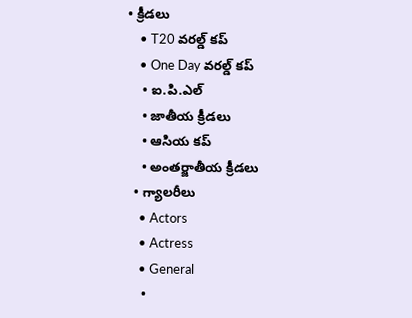• క్రీడలు
    • T20 వరల్డ్ కప్
    • One Day వరల్డ్ కప్
    • ఐ.పి.ఎల్
    • జాతీయ క్రీడలు
    • ఆసియ కప్
    • అంతర్జాతీయ క్రీడలు
  • గ్యాలరీలు
    • Actors
    • Actress
    • General
    •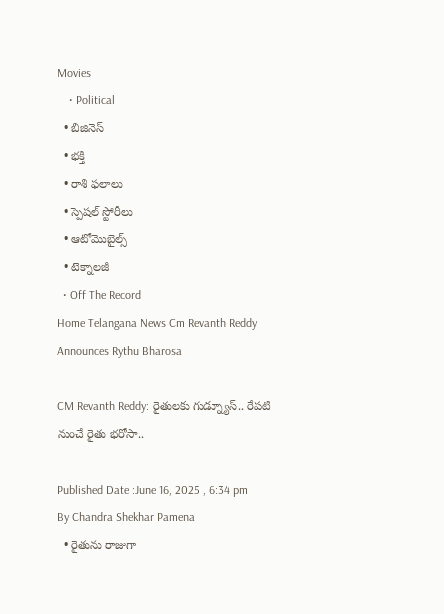Movies
    • Political
  • బిజినెస్‌
  • భక్తి
  • రాశి ఫలాలు
  • స్పెషల్‌ స్టోరీలు
  • ఆటోమొబైల్స్
  • టెక్నాలజీ
  • Off The Record
Home Telangana News Cm Revanth Reddy Announces Rythu Bharosa

CM Revanth Reddy: రైతులకు గుడ్న్యూస్.. రేపటి నుంచే రైతు భరోసా..

Published Date :June 16, 2025 , 6:34 pm
By Chandra Shekhar Pamena
  • రైతును రాజుగా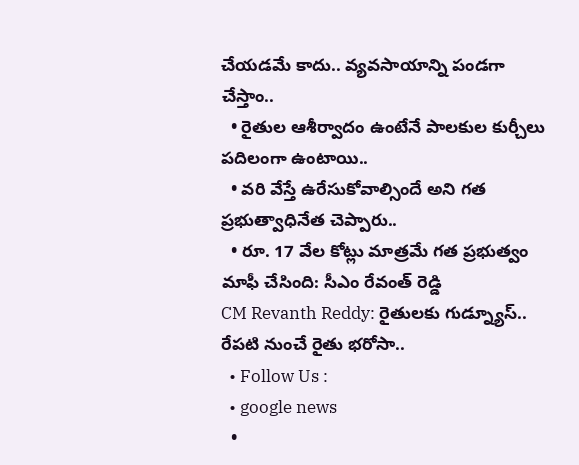చేయడమే కాదు.. వ్యవసాయాన్ని పండగా చేస్తాం..
  • రైతుల ఆశీర్వాదం ఉంటేనే పాలకుల కుర్చీలు పదిలంగా ఉంటాయి..
  • వరి వేస్తే ఉరేసుకోవాల్సిందే అని గత ప్రభుత్వాధినేత చెప్పారు..
  • రూ. 17 వేల కోట్లు మాత్రమే గత ప్రభుత్వం మాఫీ చేసింది: సీఎం రేవంత్ రెడ్డి
CM Revanth Reddy: రైతులకు గుడ్న్యూస్.. రేపటి నుంచే రైతు భరోసా..
  • Follow Us :
  • google news
  •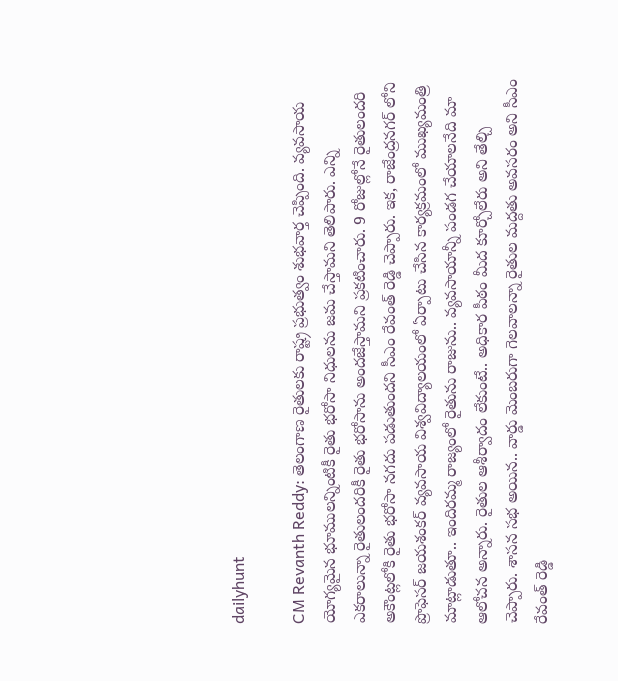dailyhunt

CM Revanth Reddy: తెలంగాణ రైతులకు రాష్ట్ర ప్రభుత్వం శుభవార్త చెప్పింది. వ్యవసాయ యోగ్యమైన భూములన్నింటికీ రైతు భరోసా నిధులను జమ చేస్తామని తెలిపారు. ఎన్ని ఎకరాలున్నా రైతులందరికీ రైతు భరోసాను అందజేస్తామని ప్రకటించారు. 9 రోజుల్లోనే రైతులందరి అకౌంట్లలోకి రైతు భరోసా నగదు పడుతుందని సీఎం రేవంత్ రెడ్డి చెప్పారు. ఇక, రాజేంద్రనగర్ లోని ప్రొఫెసర్ జయశంకర్ వ్యవసాయ విశ్వవిద్యాలయంలో ఏర్పాటు చేసిన కార్యక్రమంలో ముఖ్యమంత్రి మాట్లాడుతూ.. ఇందిరమ్మ రాజ్యంలో రైతును రాజును.. వ్యవసాయాన్నీ పండగ చేయాలనేది మా ఆలోచన అన్నారు. రైతుల ఆశీర్వాదం లేకుంటే.. అధికార పీఠం మీద కూర్చోలేరు అని తేల్చి చెప్పారు. శాసన సభ అయిన.. వార్డు మెంబరుగా గెలవాలన్నా రైతుల మద్దతు అవసరం అని సీఎం రేవంత్ రెడ్డి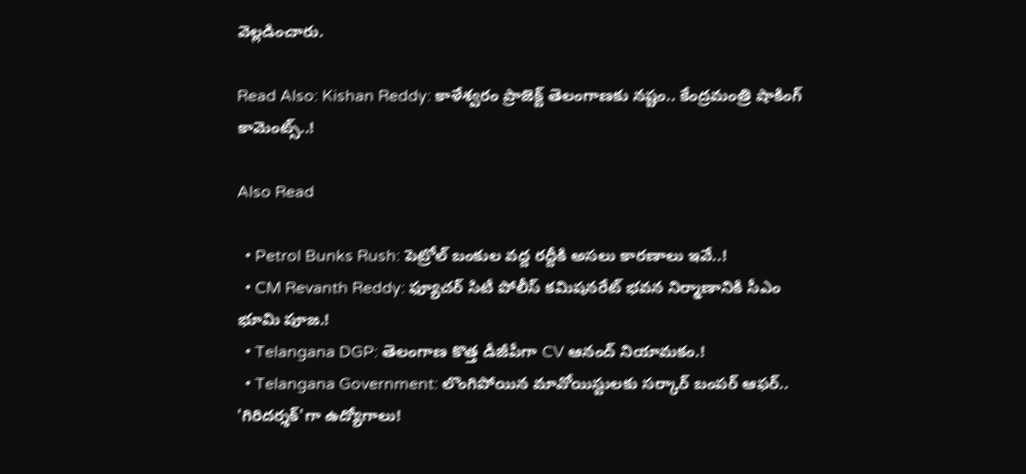వెల్లడించారు.

Read Also: Kishan Reddy: కాళేశ్వరం ప్రాజెక్ట్ తెలంగాణకు నష్టం.. కేంద్రమంత్రి షాకింగ్ కామెంట్స్..!

Also Read

  • Petrol Bunks Rush: పెట్రోల్ బంకుల వద్ద రద్దీకి అసలు కారణాలు ఇవే..!
  • CM Revanth Reddy: ఫ్యూచర్ సిటీ పోలీస్ కమిషనరేట్ భవన నిర్మాణానికి సీఎం భూమి పూజ.!
  • Telangana DGP: తెలంగాణ కొత్త డీజీపీగా CV ఆనంద్ నియామకం.!
  • Telangana Government: లొంగిపోయిన మావోయిస్టులకు సర్కార్ బంపర్ ఆఫర్.. 'గిరిదర్శక్'గా ఉద్యోగాలు!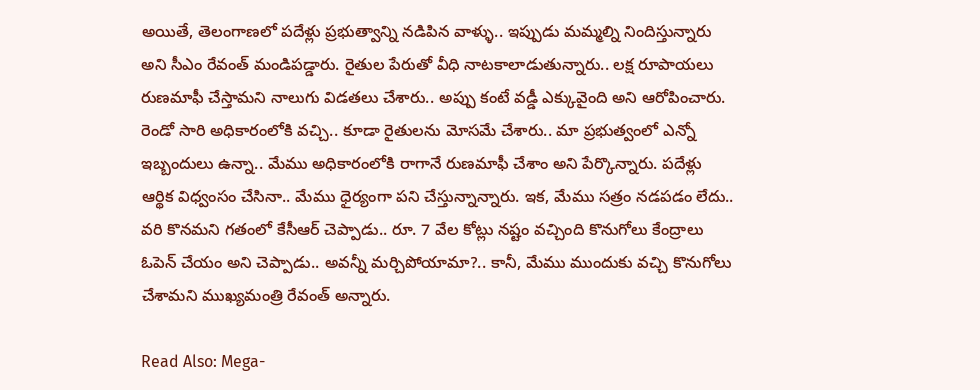అయితే, తెలంగాణలో పదేళ్లు ప్రభుత్వాన్ని నడిపిన వాళ్ళు.. ఇప్పుడు మమ్మల్ని నిందిస్తున్నారు అని సీఎం రేవంత్ మండిపడ్డారు. రైతుల పేరుతో వీధి నాటకాలాడుతున్నారు.. లక్ష రూపాయలు రుణమాఫీ చేస్తామని నాలుగు విడతలు చేశారు.. అప్పు కంటే వడ్డీ ఎక్కువైంది అని ఆరోపించారు. రెండో సారి అధికారంలోకి వచ్చి.. కూడా రైతులను మోసమే చేశారు.. మా ప్రభుత్వంలో ఎన్నో ఇబ్బందులు ఉన్నా.. మేము అధికారంలోకి రాగానే రుణమాఫీ చేశాం అని పేర్కొన్నారు. పదేళ్లు ఆర్థిక విధ్వంసం చేసినా.. మేము ధైర్యంగా పని చేస్తున్నాన్నారు. ఇక, మేము సత్రం నడపడం లేదు.. వరి కొనమని గతంలో కేసీఆర్ చెప్పాడు.. రూ. 7 వేల కోట్లు నష్టం వచ్చింది కొనుగోలు కేంద్రాలు ఓపెన్ చేయం అని చెప్పాడు.. అవన్నీ మర్చిపోయామా?.. కానీ, మేము ముందుకు వచ్చి కొనుగోలు చేశామని ముఖ్యమంత్రి రేవంత్ అన్నారు.

Read Also: Mega-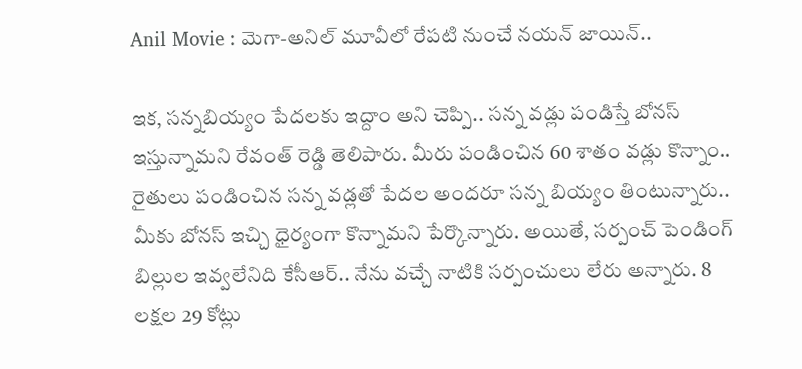Anil Movie : మెగా-అనిల్ మూవీలో రేపటి నుంచే నయన్ జాయిన్..

ఇక, సన్నబియ్యం పేదలకు ఇద్దాం అని చెప్పి.. సన్న వడ్లు పండిస్తే బోనస్ ఇస్తున్నామని రేవంత్ రెడ్డి తెలిపారు. మీరు పండించిన 60 శాతం వడ్లు కొన్నాం.. రైతులు పండించిన సన్న వడ్లతో పేదల అందరూ సన్న బియ్యం తింటున్నారు.. మీకు బోనస్ ఇచ్చి ధైర్యంగా కొన్నామని పేర్కొన్నారు. అయితే, సర్పంచ్ పెండింగ్ బిల్లుల ఇవ్వలేనిది కేసీఆర్.. నేను వచ్చే నాటికి సర్పంచులు లేరు అన్నారు. 8 లక్షల 29 కోట్లు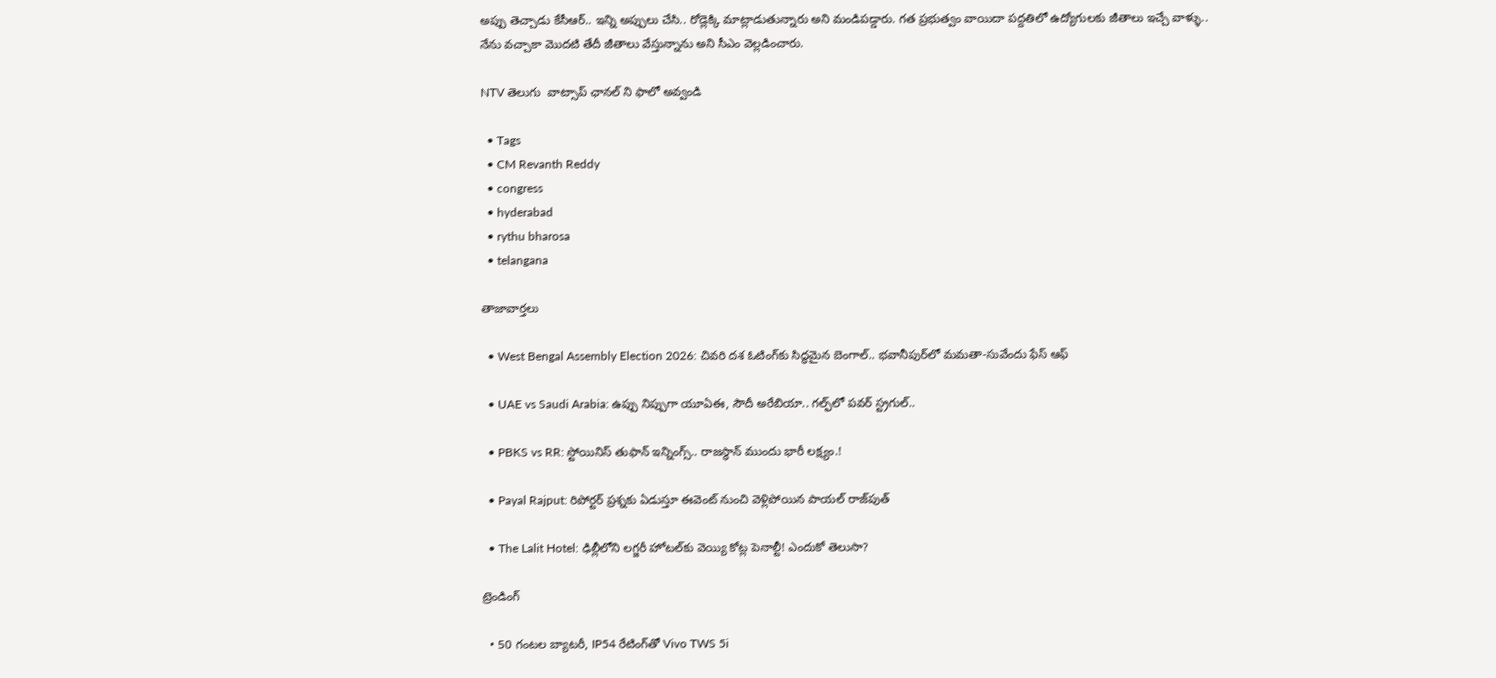అప్పు తెచ్చాడు కేసీఆర్.. ఇన్ని అప్పులు చేసి.. రోడ్లెక్కి మాట్లాడుతున్నారు అని మండిపడ్డారు. గత ప్రభుత్వం వాయిదా పద్దతిలో ఉద్యోగులకు జీతాలు ఇచ్చే వాళ్ళు.. నేను వచ్చాకా మొదటి తేదీ జీతాలు వేస్తున్నాను అని సీఎం వెల్లడించారు.

NTV తెలుగు  వాట్సాప్ ఛానల్ ని ఫాలో అవ్వండి

  • Tags
  • CM Revanth Reddy
  • congress
  • hyderabad
  • rythu bharosa
  • telangana

తాజావార్తలు

  • West Bengal Assembly Election 2026: చివరి దశ ఓటింగ్‌కు సిద్ధమైన బెంగాల్.. భవానీపుర్‌లో మమతా-సువేందు ఫేస్ ఆఫ్

  • UAE vs Saudi Arabia: ఉప్పు నిప్పుగా యూఏఈ, సౌదీ అరేబియా.. గల్ఫ్‌లో పవర్ స్ట్రగుల్..

  • PBKS vs RR: స్టోయినిస్ తుఫాన్‌ ఇన్నింగ్స్.. రాజస్థాన్‌ ముందు భారీ లక్ష్యం.!

  • Payal Rajput: రిపోర్టర్ ప్రశ్నకు ఏడుస్తూ ఈవెంట్ నుంచి వెళ్లిపోయిన పాయల్ రాజ్‌పుత్

  • The Lalit Hotel: ఢిల్లీలోని లగ్జరీ హోటల్‌కు వెయ్యి కోట్ల పెనాల్టీ! ఎందుకో తెలుసా?

ట్రెండింగ్‌

  • 50 గంటల బ్యాటరీ, IP54 రేటింగ్‌తో Vivo TWS 5i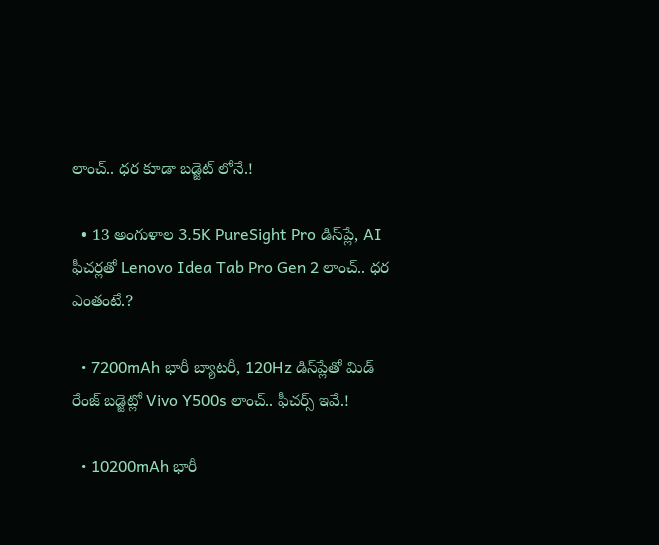లాంచ్.. ధర కూడా బడ్జెట్ లోనే.!

  • 13 అంగుళాల 3.5K PureSight Pro డిస్‌ప్లే, AI ఫీచర్లతో Lenovo Idea Tab Pro Gen 2 లాంచ్.. ధర ఎంతంటే.?

  • 7200mAh భారీ బ్యాటరీ, 120Hz డిస్‌ప్లేతో మిడ్ రేంజ్ బడ్జెట్లో Vivo Y500s లాంచ్.. ఫీచర్స్ ఇవే.!

  • 10200mAh భారీ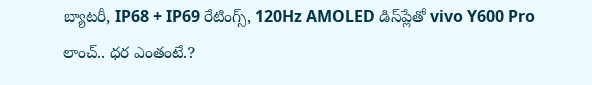బ్యాటరీ, IP68 + IP69 రేటింగ్స్‌, 120Hz AMOLED డిస్‌ప్లేతో vivo Y600 Pro లాంచ్.. ధర ఎంతంటే.?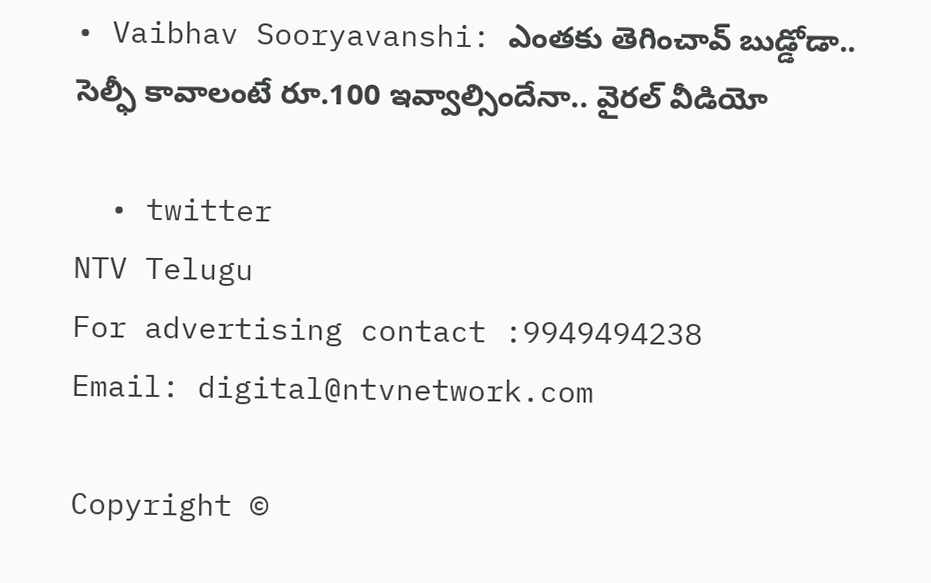• Vaibhav Sooryavanshi: ఎంతకు తెగించావ్ బుడ్డోడా.. సెల్ఫీ కావాలంటే రూ.100 ఇవ్వాల్సిందేనా.. వైరల్ వీడియో

  • twitter
NTV Telugu
For advertising contact :9949494238
Email: digital@ntvnetwork.com

Copyright ©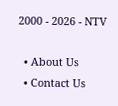2000 - 2026 - NTV

  • About Us
  • Contact Us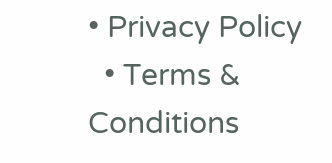• Privacy Policy
  • Terms & Conditions